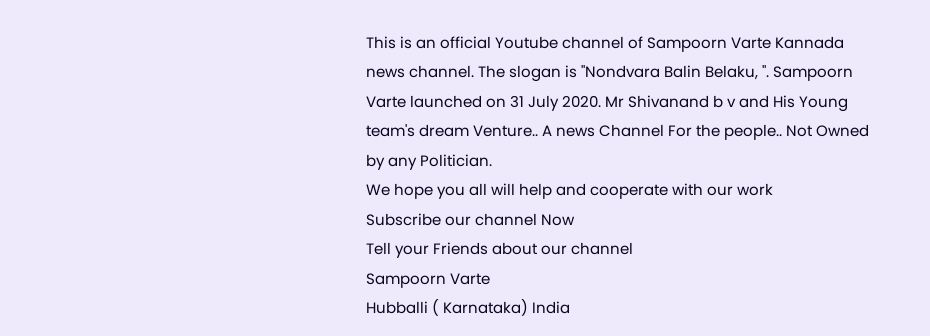This is an official Youtube channel of Sampoorn Varte Kannada news channel. The slogan is "Nondvara Balin Belaku, ". Sampoorn Varte launched on 31 July 2020. Mr Shivanand b v and His Young team's dream Venture.. A news Channel For the people.. Not Owned by any Politician.
We hope you all will help and cooperate with our work
Subscribe our channel Now
Tell your Friends about our channel
Sampoorn Varte
Hubballi ( Karnataka) India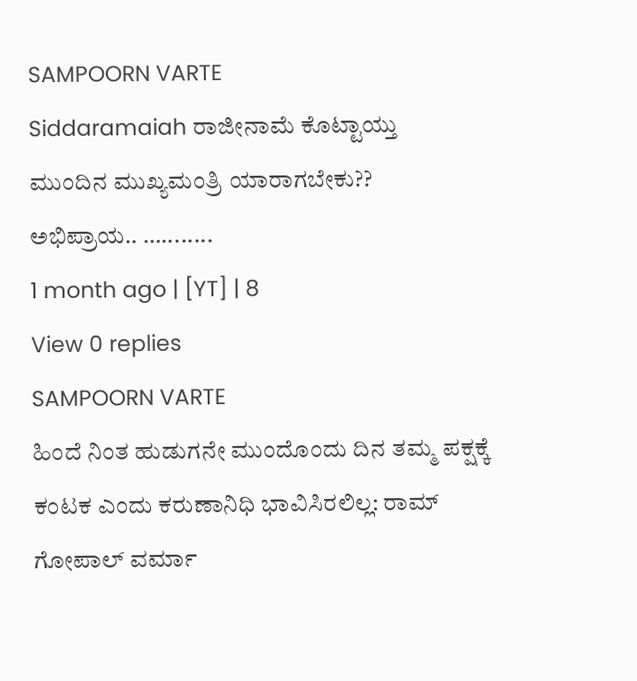SAMPOORN VARTE
Siddaramaiah ರಾಜೀನಾಮೆ ಕೊಟ್ಟಾಯ್ತು
ಮುಂದಿನ ಮುಖ್ಯಮಂತ್ರಿ ಯಾರಾಗಬೇಕು??
ಅಭಿಪ್ರಾಯ.. …........
1 month ago | [YT] | 8
View 0 replies
SAMPOORN VARTE
ಹಿಂದೆ ನಿಂತ ಹುಡುಗನೇ ಮುಂದೊಂದು ದಿನ ತಮ್ಮ ಪಕ್ಷಕ್ಕೆ ಕಂಟಕ ಎಂದು ಕರುಣಾನಿಧಿ ಭಾವಿಸಿರಲಿಲ್ಲ: ರಾಮ್ ಗೋಪಾಲ್ ವರ್ಮಾ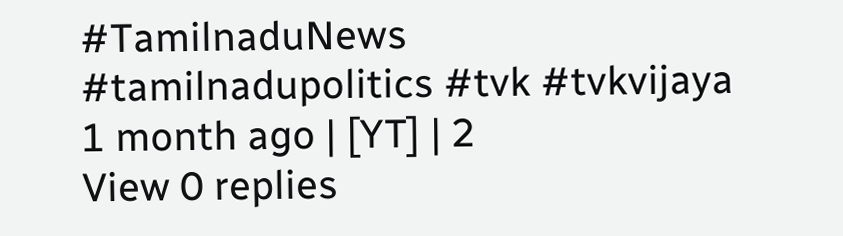#TamilnaduNews #tamilnadupolitics #tvk #tvkvijaya
1 month ago | [YT] | 2
View 0 replies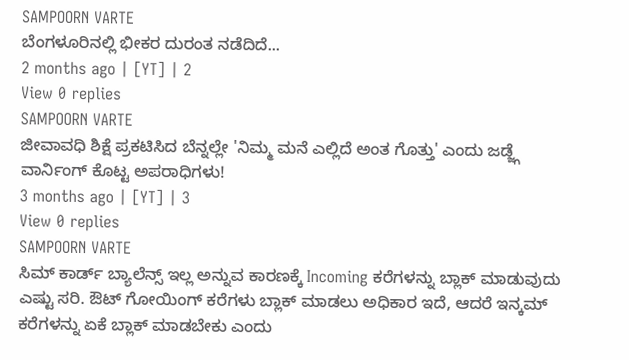SAMPOORN VARTE
ಬೆಂಗಳೂರಿನಲ್ಲಿ ಭೀಕರ ದುರಂತ ನಡೆದಿದೆ...
2 months ago | [YT] | 2
View 0 replies
SAMPOORN VARTE
ಜೀವಾವಧಿ ಶಿಕ್ಷೆ ಪ್ರಕಟಿಸಿದ ಬೆನ್ನಲ್ಲೇ 'ನಿಮ್ಮ ಮನೆ ಎಲ್ಲಿದೆ ಅಂತ ಗೊತ್ತು' ಎಂದು ಜಡ್ಜ್ಗೆ ವಾರ್ನಿಂಗ್ ಕೊಟ್ಟ ಅಪರಾಧಿಗಳು!
3 months ago | [YT] | 3
View 0 replies
SAMPOORN VARTE
ಸಿಮ್ ಕಾರ್ಡ್ ಬ್ಯಾಲೆನ್ಸ್ ಇಲ್ಲ ಅನ್ನುವ ಕಾರಣಕ್ಕೆ Incoming ಕರೆಗಳನ್ನು ಬ್ಲಾಕ್ ಮಾಡುವುದು ಎಷ್ಟು ಸರಿ. ಔಟ್ ಗೋಯಿಂಗ್ ಕರೆಗಳು ಬ್ಲಾಕ್ ಮಾಡಲು ಅಧಿಕಾರ ಇದೆ, ಆದರೆ ಇನ್ಕಮ್ ಕರೆಗಳನ್ನು ಏಕೆ ಬ್ಲಾಕ್ ಮಾಡಬೇಕು ಎಂದು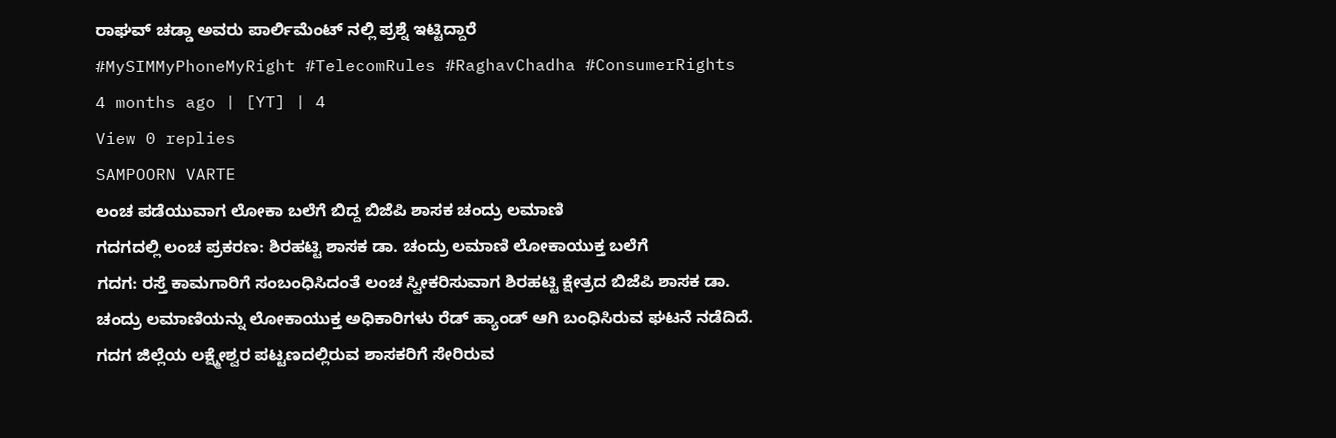ರಾಘವ್ ಚಡ್ಡಾ ಅವರು ಪಾರ್ಲಿಮೆಂಟ್ ನಲ್ಲಿ ಪ್ರಶ್ನೆ ಇಟ್ಟಿದ್ದಾರೆ
#MySIMMyPhoneMyRight #TelecomRules #RaghavChadha #ConsumerRights
4 months ago | [YT] | 4
View 0 replies
SAMPOORN VARTE
ಲಂಚ ಪಡೆಯುವಾಗ ಲೋಕಾ ಬಲೆಗೆ ಬಿದ್ದ ಬಿಜೆಪಿ ಶಾಸಕ ಚಂದ್ರು ಲಮಾಣಿ
ಗದಗದಲ್ಲಿ ಲಂಚ ಪ್ರಕರಣ: ಶಿರಹಟ್ಟಿ ಶಾಸಕ ಡಾ. ಚಂದ್ರು ಲಮಾಣಿ ಲೋಕಾಯುಕ್ತ ಬಲೆಗೆ
ಗದಗ: ರಸ್ತೆ ಕಾಮಗಾರಿಗೆ ಸಂಬಂಧಿಸಿದಂತೆ ಲಂಚ ಸ್ವೀಕರಿಸುವಾಗ ಶಿರಹಟ್ಟಿ ಕ್ಷೇತ್ರದ ಬಿಜೆಪಿ ಶಾಸಕ ಡಾ. ಚಂದ್ರು ಲಮಾಣಿಯನ್ನು ಲೋಕಾಯುಕ್ತ ಅಧಿಕಾರಿಗಳು ರೆಡ್ ಹ್ಯಾಂಡ್ ಆಗಿ ಬಂಧಿಸಿರುವ ಘಟನೆ ನಡೆದಿದೆ. ಗದಗ ಜಿಲ್ಲೆಯ ಲಕ್ಷ್ಮೇಶ್ವರ ಪಟ್ಟಣದಲ್ಲಿರುವ ಶಾಸಕರಿಗೆ ಸೇರಿರುವ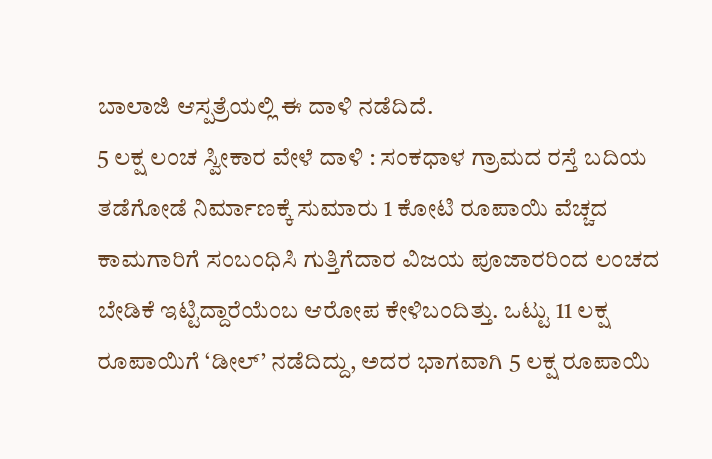ಬಾಲಾಜಿ ಆಸ್ಪತ್ರೆಯಲ್ಲಿ ಈ ದಾಳಿ ನಡೆದಿದೆ.
5 ಲಕ್ಷ ಲಂಚ ಸ್ವೀಕಾರ ವೇಳೆ ದಾಳಿ : ಸಂಕಧಾಳ ಗ್ರಾಮದ ರಸ್ತೆ ಬದಿಯ ತಡೆಗೋಡೆ ನಿರ್ಮಾಣಕ್ಕೆ ಸುಮಾರು 1 ಕೋಟಿ ರೂಪಾಯಿ ವೆಚ್ಚದ ಕಾಮಗಾರಿಗೆ ಸಂಬಂಧಿಸಿ ಗುತ್ತಿಗೆದಾರ ವಿಜಯ ಪೂಜಾರರಿಂದ ಲಂಚದ ಬೇಡಿಕೆ ಇಟ್ಟಿದ್ದಾರೆಯೆಂಬ ಆರೋಪ ಕೇಳಿಬಂದಿತ್ತು. ಒಟ್ಟು 11 ಲಕ್ಷ ರೂಪಾಯಿಗೆ ‘ಡೀಲ್’ ನಡೆದಿದ್ದು, ಅದರ ಭಾಗವಾಗಿ 5 ಲಕ್ಷ ರೂಪಾಯಿ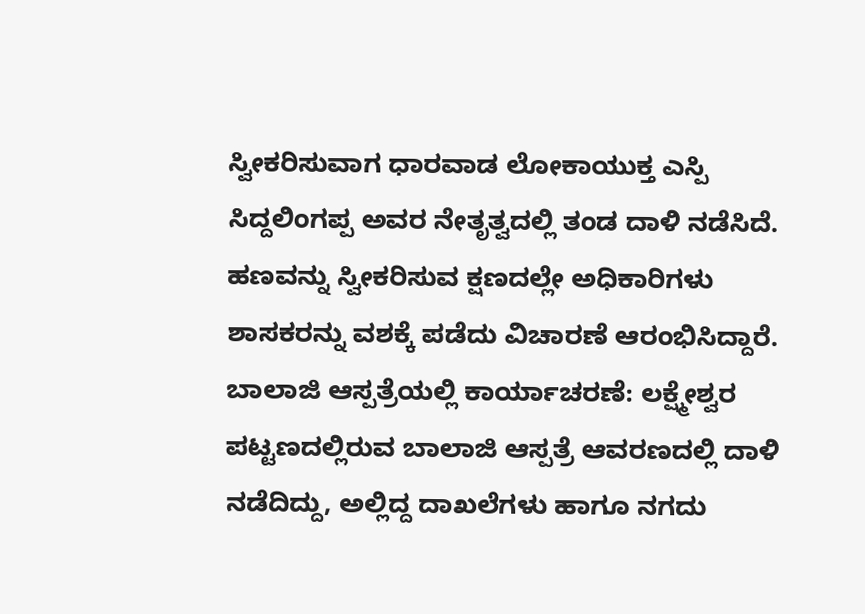ಸ್ವೀಕರಿಸುವಾಗ ಧಾರವಾಡ ಲೋಕಾಯುಕ್ತ ಎಸ್ಪಿ ಸಿದ್ದಲಿಂಗಪ್ಪ ಅವರ ನೇತೃತ್ವದಲ್ಲಿ ತಂಡ ದಾಳಿ ನಡೆಸಿದೆ.
ಹಣವನ್ನು ಸ್ವೀಕರಿಸುವ ಕ್ಷಣದಲ್ಲೇ ಅಧಿಕಾರಿಗಳು ಶಾಸಕರನ್ನು ವಶಕ್ಕೆ ಪಡೆದು ವಿಚಾರಣೆ ಆರಂಭಿಸಿದ್ದಾರೆ.
ಬಾಲಾಜಿ ಆಸ್ಪತ್ರೆಯಲ್ಲಿ ಕಾರ್ಯಾಚರಣೆ: ಲಕ್ಷ್ಮೇಶ್ವರ ಪಟ್ಟಣದಲ್ಲಿರುವ ಬಾಲಾಜಿ ಆಸ್ಪತ್ರೆ ಆವರಣದಲ್ಲಿ ದಾಳಿ ನಡೆದಿದ್ದು, ಅಲ್ಲಿದ್ದ ದಾಖಲೆಗಳು ಹಾಗೂ ನಗದು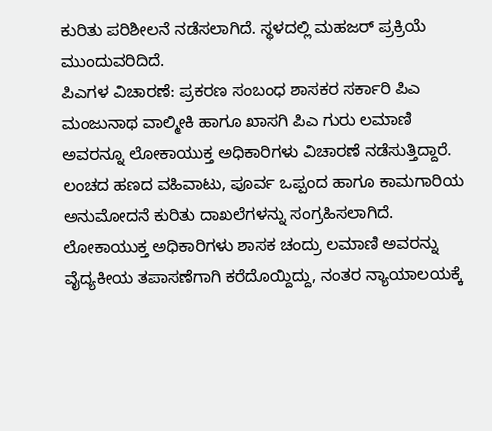ಕುರಿತು ಪರಿಶೀಲನೆ ನಡೆಸಲಾಗಿದೆ. ಸ್ಥಳದಲ್ಲಿ ಮಹಜರ್ ಪ್ರಕ್ರಿಯೆ ಮುಂದುವರಿದಿದೆ.
ಪಿಎಗಳ ವಿಚಾರಣೆ: ಪ್ರಕರಣ ಸಂಬಂಧ ಶಾಸಕರ ಸರ್ಕಾರಿ ಪಿಎ ಮಂಜುನಾಥ ವಾಲ್ಮೀಕಿ ಹಾಗೂ ಖಾಸಗಿ ಪಿಎ ಗುರು ಲಮಾಣಿ ಅವರನ್ನೂ ಲೋಕಾಯುಕ್ತ ಅಧಿಕಾರಿಗಳು ವಿಚಾರಣೆ ನಡೆಸುತ್ತಿದ್ದಾರೆ. ಲಂಚದ ಹಣದ ವಹಿವಾಟು, ಪೂರ್ವ ಒಪ್ಪಂದ ಹಾಗೂ ಕಾಮಗಾರಿಯ ಅನುಮೋದನೆ ಕುರಿತು ದಾಖಲೆಗಳನ್ನು ಸಂಗ್ರಹಿಸಲಾಗಿದೆ.
ಲೋಕಾಯುಕ್ತ ಅಧಿಕಾರಿಗಳು ಶಾಸಕ ಚಂದ್ರು ಲಮಾಣಿ ಅವರನ್ನು ವೈದ್ಯಕೀಯ ತಪಾಸಣೆಗಾಗಿ ಕರೆದೊಯ್ದಿದ್ದು, ನಂತರ ನ್ಯಾಯಾಲಯಕ್ಕೆ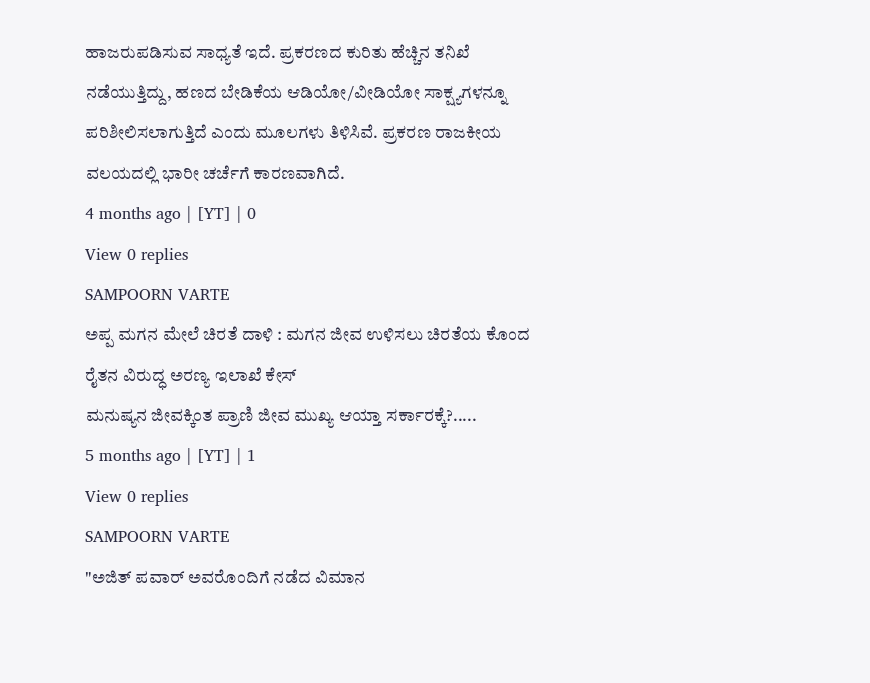ಹಾಜರುಪಡಿಸುವ ಸಾಧ್ಯತೆ ಇದೆ. ಪ್ರಕರಣದ ಕುರಿತು ಹೆಚ್ಚಿನ ತನಿಖೆ ನಡೆಯುತ್ತಿದ್ದು, ಹಣದ ಬೇಡಿಕೆಯ ಆಡಿಯೋ/ವೀಡಿಯೋ ಸಾಕ್ಷ್ಯಗಳನ್ನೂ ಪರಿಶೀಲಿಸಲಾಗುತ್ತಿದೆ ಎಂದು ಮೂಲಗಳು ತಿಳಿಸಿವೆ. ಪ್ರಕರಣ ರಾಜಕೀಯ ವಲಯದಲ್ಲಿ ಭಾರೀ ಚರ್ಚೆಗೆ ಕಾರಣವಾಗಿದೆ.
4 months ago | [YT] | 0
View 0 replies
SAMPOORN VARTE
ಅಪ್ಪ ಮಗನ ಮೇಲೆ ಚಿರತೆ ದಾಳಿ : ಮಗನ ಜೀವ ಉಳಿಸಲು ಚಿರತೆಯ ಕೊಂದ ರೈತನ ವಿರುದ್ಧ ಅರಣ್ಯ ಇಲಾಖೆ ಕೇಸ್
ಮನುಷ್ಯನ ಜೀವಕ್ಕಿಂತ ಪ್ರಾಣಿ ಜೀವ ಮುಖ್ಯ ಆಯ್ತಾ ಸರ್ಕಾರಕ್ಕೆ?.....
5 months ago | [YT] | 1
View 0 replies
SAMPOORN VARTE
"ಅಜಿತ್ ಪವಾರ್ ಅವರೊಂದಿಗೆ ನಡೆದ ವಿಮಾನ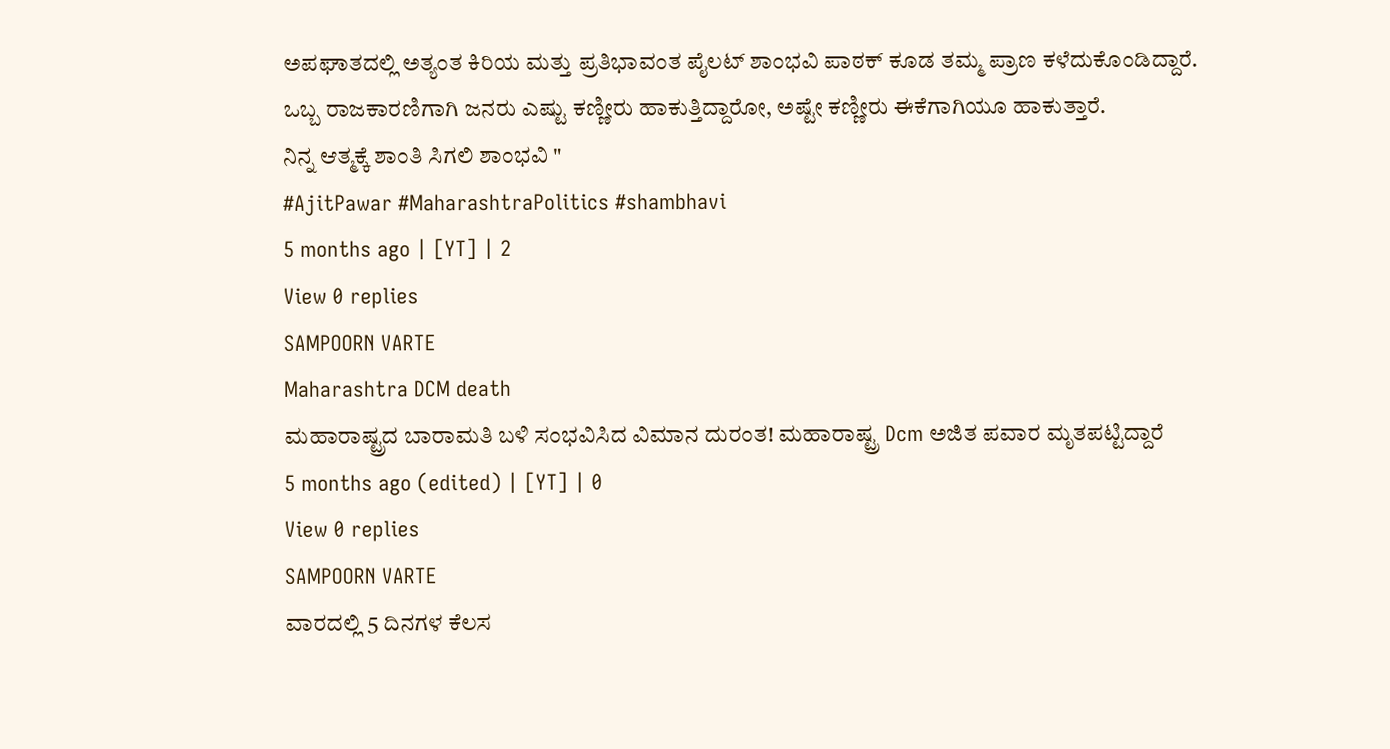ಅಪಘಾತದಲ್ಲಿ ಅತ್ಯಂತ ಕಿರಿಯ ಮತ್ತು ಪ್ರತಿಭಾವಂತ ಪೈಲಟ್ ಶಾಂಭವಿ ಪಾಠಕ್ ಕೂಡ ತಮ್ಮ ಪ್ರಾಣ ಕಳೆದುಕೊಂಡಿದ್ದಾರೆ.
ಒಬ್ಬ ರಾಜಕಾರಣಿಗಾಗಿ ಜನರು ಎಷ್ಟು ಕಣ್ಣೀರು ಹಾಕುತ್ತಿದ್ದಾರೋ, ಅಷ್ಟೇ ಕಣ್ಣೀರು ಈಕೆಗಾಗಿಯೂ ಹಾಕುತ್ತಾರೆ.
ನಿನ್ನ ಆತ್ಮಕ್ಕೆ ಶಾಂತಿ ಸಿಗಲಿ ಶಾಂಭವಿ "
#AjitPawar #MaharashtraPolitics #shambhavi
5 months ago | [YT] | 2
View 0 replies
SAMPOORN VARTE
Maharashtra DCM death
ಮಹಾರಾಷ್ಟ್ರದ ಬಾರಾಮತಿ ಬಳಿ ಸಂಭವಿಸಿದ ವಿಮಾನ ದುರಂತ! ಮಹಾರಾಷ್ಟ್ರ Dcm ಅಜಿತ ಪವಾರ ಮೃತಪಟ್ಟಿದ್ದಾರೆ
5 months ago (edited) | [YT] | 0
View 0 replies
SAMPOORN VARTE
ವಾರದಲ್ಲಿ 5 ದಿನಗಳ ಕೆಲಸ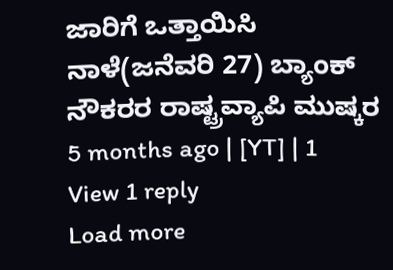ಜಾರಿಗೆ ಒತ್ತಾಯಿಸಿ ನಾಳೆ(ಜನೆವರಿ 27) ಬ್ಯಾಂಕ್ ನೌಕರರ ರಾಷ್ಟ್ರವ್ಯಾಪಿ ಮುಷ್ಕರ
5 months ago | [YT] | 1
View 1 reply
Load more